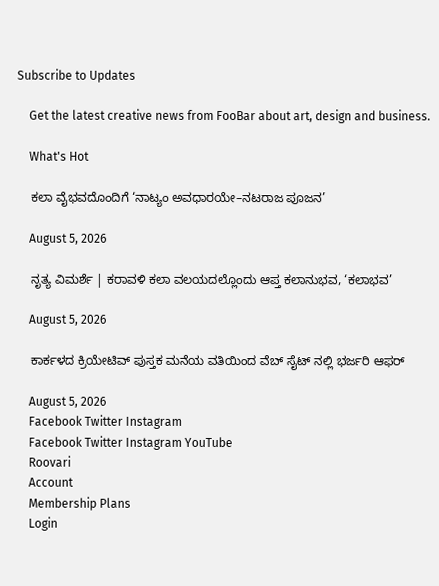Subscribe to Updates

    Get the latest creative news from FooBar about art, design and business.

    What's Hot

    ಕಲಾ ವೈಭವದೊಂದಿಗೆ ‘ನಾಟ್ಯಂ ಅವಧಾರಯೇ–ನಟರಾಜ ಪೂಜನ’

    August 5, 2026

    ನೃತ್ಯ ವಿಮರ್ಶೆ | ಕರಾವಳಿ ಕಲಾ ವಲಯದಲ್ಲೊಂದು ಆಪ್ತ ಕಲಾನುಭವ, ‘ಕಲಾಭವ’

    August 5, 2026

    ಕಾರ್ಕಳದ ಕ್ರಿಯೇಟಿವ್ ಪುಸ್ತಕ ಮನೆಯ ವತಿಯಿಂದ ವೆಬ್ ಸೈಟ್ ನಲ್ಲಿ ಭರ್ಜರಿ ಆಫರ್

    August 5, 2026
    Facebook Twitter Instagram
    Facebook Twitter Instagram YouTube
    Roovari
    Account
    Membership Plans
    Login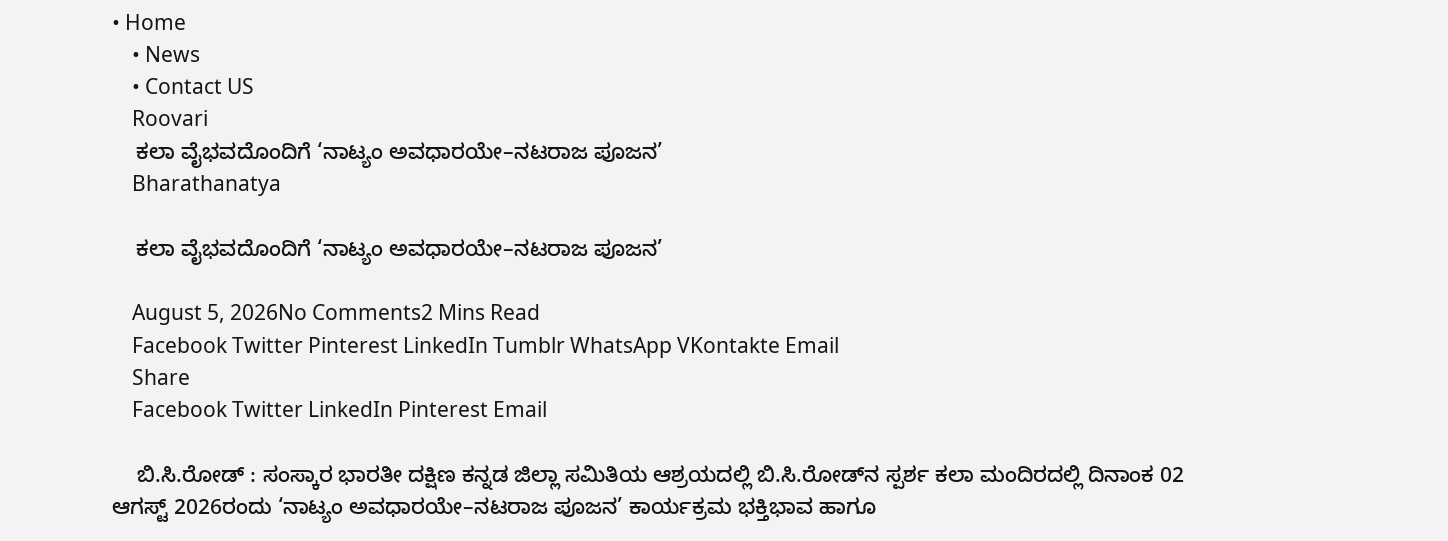• Home
    • News
    • Contact US
    Roovari
    ಕಲಾ ವೈಭವದೊಂದಿಗೆ ‘ನಾಟ್ಯಂ ಅವಧಾರಯೇ–ನಟರಾಜ ಪೂಜನ’
    Bharathanatya

    ಕಲಾ ವೈಭವದೊಂದಿಗೆ ‘ನಾಟ್ಯಂ ಅವಧಾರಯೇ–ನಟರಾಜ ಪೂಜನ’

    August 5, 2026No Comments2 Mins Read
    Facebook Twitter Pinterest LinkedIn Tumblr WhatsApp VKontakte Email
    Share
    Facebook Twitter LinkedIn Pinterest Email

    ಬಿ.ಸಿ.ರೋಡ್ : ಸಂಸ್ಕಾರ ಭಾರತೀ ದಕ್ಷಿಣ ಕನ್ನಡ ಜಿಲ್ಲಾ ಸಮಿತಿಯ ಆಶ್ರಯದಲ್ಲಿ ಬಿ.ಸಿ.ರೋಡ್‌ನ ಸ್ಪರ್ಶ ಕಲಾ ಮಂದಿರದಲ್ಲಿ ದಿನಾಂಕ 02 ಆಗಸ್ಟ್ 2026ರಂದು ‘ನಾಟ್ಯಂ ಅವಧಾರಯೇ–ನಟರಾಜ ಪೂಜನ’ ಕಾರ್ಯಕ್ರಮ ಭಕ್ತಿಭಾವ ಹಾಗೂ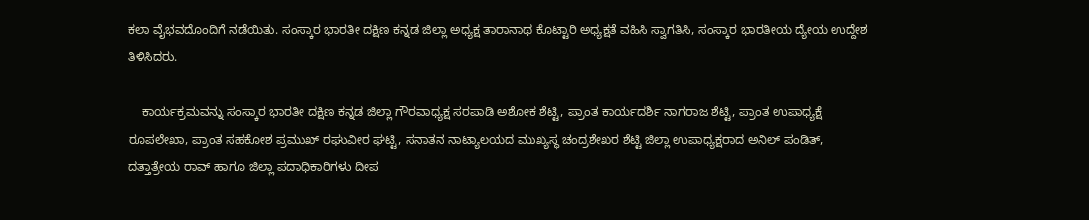ಕಲಾ ವೈಭವದೊಂದಿಗೆ ನಡೆಯಿತು. ಸಂಸ್ಕಾರ ಭಾರತೀ ದಕ್ಷಿಣ ಕನ್ನಡ ಜಿಲ್ಲಾ ಅಧ್ಯಕ್ಷ ತಾರಾನಾಥ ಕೊಟ್ಟಾರಿ ಅಧ್ಯಕ್ಷತೆ ವಹಿಸಿ ಸ್ವಾಗತಿಸಿ, ಸಂಸ್ಕಾರ ಭಾರತೀಯ ದ್ಯೇಯ ಉದ್ದೇಶ ತಿಳಿಸಿದರು.

    ಕಾರ್ಯಕ್ರಮವನ್ನು ಸಂಸ್ಕಾರ ಭಾರತೀ ದಕ್ಷಿಣ ಕನ್ನಡ ಜಿಲ್ಲಾ ಗೌರವಾಧ್ಯಕ್ಷ ಸರಪಾಡಿ ಅಶೋಕ ಶೆಟ್ಟಿ, ಪ್ರಾಂತ ಕಾರ್ಯದರ್ಶಿ ನಾಗರಾಜ ಶೆಟ್ಟಿ, ಪ್ರಾಂತ ಉಪಾಧ್ಯಕ್ಷೆ ರೂಪಲೇಖಾ, ಪ್ರಾಂತ ಸಹಕೋಶ ಪ್ರಮುಖ್ ರಘುವೀರ ಘಟ್ಟಿ, ಸನಾತನ ನಾಟ್ಯಾಲಯದ ಮುಖ್ಯಸ್ಥ ಚಂದ್ರಶೇಖರ ಶೆಟ್ಟಿ ಜಿಲ್ಲಾ ಉಪಾಧ್ಯಕ್ಷರಾದ ಅನಿಲ್ ಪಂಡಿತ್, ದತ್ತಾತ್ರೇಯ ರಾವ್ ಹಾಗೂ ಜಿಲ್ಲಾ ಪದಾಧಿಕಾರಿಗಳು ದೀಪ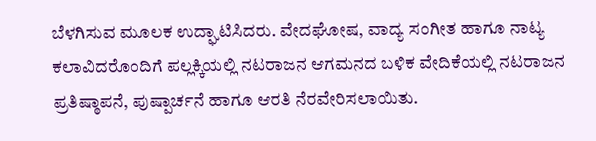ಬೆಳಗಿಸುವ ಮೂಲಕ ಉದ್ಘಾಟಿಸಿದರು. ವೇದಘೋಷ, ವಾದ್ಯ ಸಂಗೀತ ಹಾಗೂ ನಾಟ್ಯ ಕಲಾವಿದರೊಂದಿಗೆ ಪಲ್ಲಕ್ಕಿಯಲ್ಲಿ ನಟರಾಜನ ಆಗಮನದ ಬಳಿಕ ವೇದಿಕೆಯಲ್ಲಿ ನಟರಾಜನ ಪ್ರತಿಷ್ಠಾಪನೆ, ಪುಷ್ಪಾರ್ಚನೆ ಹಾಗೂ ಆರತಿ ನೆರವೇರಿಸಲಾಯಿತು.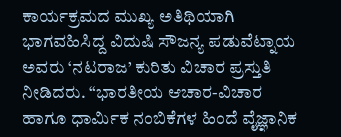ಕಾರ್ಯಕ್ರಮದ ಮುಖ್ಯ ಅತಿಥಿಯಾಗಿ ಭಾಗವಹಿಸಿದ್ದ ವಿದುಷಿ ಸೌಜನ್ಯ ಪಡುವೆಟ್ನಾಯ ಅವರು ‘ನಟರಾಜ’ ಕುರಿತು ವಿಚಾರ ಪ್ರಸ್ತುತಿ ನೀಡಿದರು. “ಭಾರತೀಯ ಆಚಾರ-ವಿಚಾರ ಹಾಗೂ ಧಾರ್ಮಿಕ ನಂಬಿಕೆಗಳ ಹಿಂದೆ ವೈಜ್ಞಾನಿಕ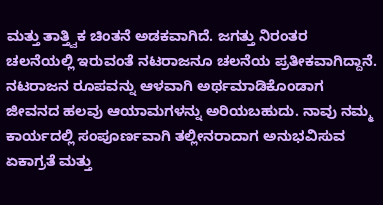ಮತ್ತು ತಾತ್ತ್ವಿಕ ಚಿಂತನೆ ಅಡಕವಾಗಿದೆ. ಜಗತ್ತು ನಿರಂತರ ಚಲನೆಯಲ್ಲಿ ಇರುವಂತೆ ನಟರಾಜನೂ ಚಲನೆಯ ಪ್ರತೀಕವಾಗಿದ್ದಾನೆ. ನಟರಾಜನ ರೂಪವನ್ನು ಆಳವಾಗಿ ಅರ್ಥಮಾಡಿಕೊಂಡಾಗ ಜೀವನದ ಹಲವು ಆಯಾಮಗಳನ್ನು ಅರಿಯಬಹುದು. ನಾವು ನಮ್ಮ ಕಾರ್ಯದಲ್ಲಿ ಸಂಪೂರ್ಣವಾಗಿ ತಲ್ಲೀನರಾದಾಗ ಅನುಭವಿಸುವ ಏಕಾಗ್ರತೆ ಮತ್ತು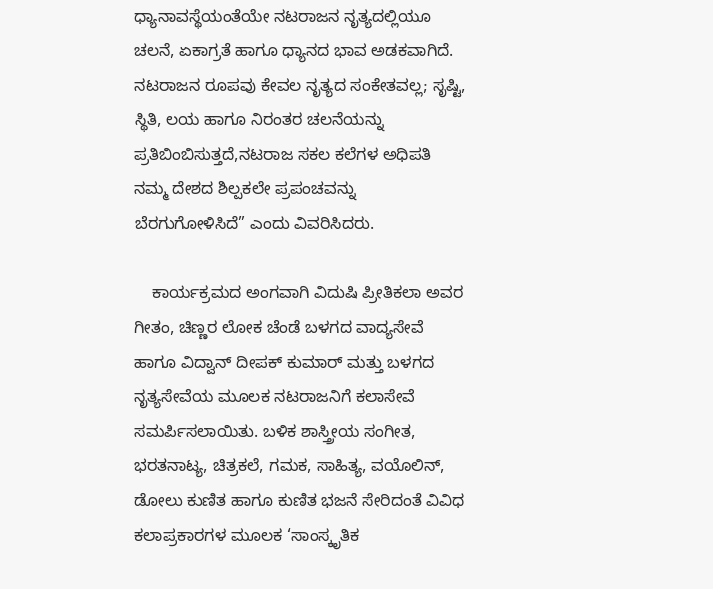ಧ್ಯಾನಾವಸ್ಥೆಯಂತೆಯೇ ನಟರಾಜನ ನೃತ್ಯದಲ್ಲಿಯೂ ಚಲನೆ, ಏಕಾಗ್ರತೆ ಹಾಗೂ ಧ್ಯಾನದ ಭಾವ ಅಡಕವಾಗಿದೆ. ನಟರಾಜನ ರೂಪವು ಕೇವಲ ನೃತ್ಯದ ಸಂಕೇತವಲ್ಲ; ಸೃಷ್ಟಿ, ಸ್ಥಿತಿ, ಲಯ ಹಾಗೂ ನಿರಂತರ ಚಲನೆಯನ್ನು ಪ್ರತಿಬಿಂಬಿಸುತ್ತದೆ,ನಟರಾಜ ಸಕಲ ಕಲೆಗಳ ಅಧಿಪತಿ ನಮ್ಮ ದೇಶದ ಶಿಲ್ಪಕಲೇ ಪ್ರಪಂಚವನ್ನು ಬೆರಗುಗೋಳಿಸಿದೆ” ಎಂದು ವಿವರಿಸಿದರು.

    ಕಾರ್ಯಕ್ರಮದ ಅಂಗವಾಗಿ ವಿದುಷಿ ಪ್ರೀತಿಕಲಾ ಅವರ ಗೀತಂ, ಚಿಣ್ಣರ ಲೋಕ ಚೆಂಡೆ ಬಳಗದ ವಾದ್ಯಸೇವೆ ಹಾಗೂ ವಿದ್ವಾನ್ ದೀಪಕ್ ಕುಮಾರ್ ಮತ್ತು ಬಳಗದ ನೃತ್ಯಸೇವೆಯ ಮೂಲಕ ನಟರಾಜನಿಗೆ ಕಲಾಸೇವೆ ಸಮರ್ಪಿಸಲಾಯಿತು. ಬಳಿಕ ಶಾಸ್ತ್ರೀಯ ಸಂಗೀತ, ಭರತನಾಟ್ಯ, ಚಿತ್ರಕಲೆ, ಗಮಕ, ಸಾಹಿತ್ಯ, ವಯೊಲಿನ್, ಡೋಲು ಕುಣಿತ ಹಾಗೂ ಕುಣಿತ ಭಜನೆ ಸೇರಿದಂತೆ ವಿವಿಧ ಕಲಾಪ್ರಕಾರಗಳ ಮೂಲಕ ‘ಸಾಂಸ್ಕೃತಿಕ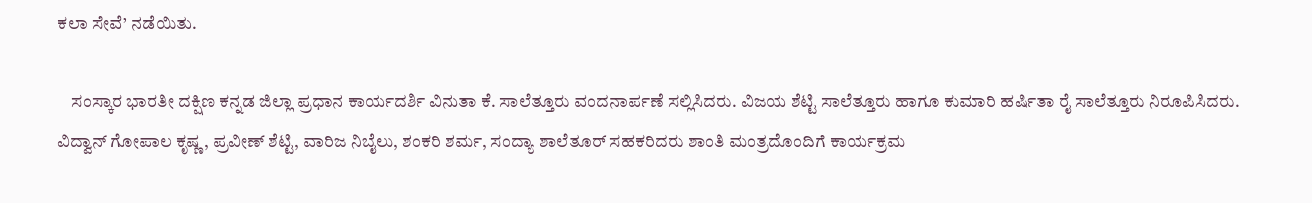ಕಲಾ ಸೇವೆ’ ನಡೆಯಿತು.

    ಸಂಸ್ಕಾರ ಭಾರತೀ ದಕ್ಷಿಣ ಕನ್ನಡ ಜಿಲ್ಲಾ ಪ್ರಧಾನ ಕಾರ್ಯದರ್ಶಿ ವಿನುತಾ ಕೆ. ಸಾಲೆತ್ತೂರು ವಂದನಾರ್ಪಣೆ ಸಲ್ಲಿಸಿದರು. ವಿಜಯ ಶೆಟ್ಟಿ ಸಾಲೆತ್ತೂರು ಹಾಗೂ ಕುಮಾರಿ ಹರ್ಷಿತಾ ರೈ ಸಾಲೆತ್ತೂರು ನಿರೂಪಿಸಿದರು. ವಿದ್ವಾನ್ ಗೋಪಾಲ ಕೃಷ್ಣ, ಪ್ರವೀಣ್ ಶೆಟ್ಟಿ, ವಾರಿಜ ನಿಬೈಲು, ಶಂಕರಿ ಶರ್ಮ, ಸಂದ್ಯಾ ಶಾಲೆತೂರ್ ಸಹಕರಿದರು ಶಾಂತಿ ಮಂತ್ರದೊಂದಿಗೆ ಕಾರ್ಯಕ್ರಮ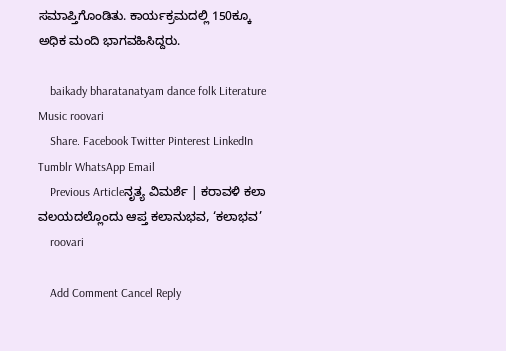ಸಮಾಪ್ತಿಗೊಂಡಿತು. ಕಾರ್ಯಕ್ರಮದಲ್ಲಿ 150ಕ್ಕೂ ಅಧಿಕ ಮಂದಿ ಭಾಗವಹಿಸಿದ್ದರು.

    baikady bharatanatyam dance folk Literature Music roovari
    Share. Facebook Twitter Pinterest LinkedIn Tumblr WhatsApp Email
    Previous Articleನೃತ್ಯ ವಿಮರ್ಶೆ | ಕರಾವಳಿ ಕಲಾ ವಲಯದಲ್ಲೊಂದು ಆಪ್ತ ಕಲಾನುಭವ, ‘ಕಲಾಭವ’
    roovari

    Add Comment Cancel Reply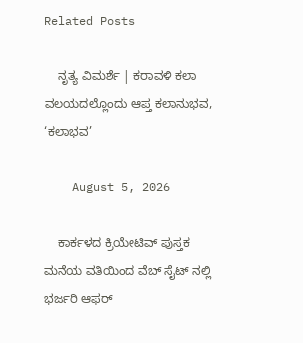Related Posts

    ನೃತ್ಯ ವಿಮರ್ಶೆ | ಕರಾವಳಿ ಕಲಾ ವಲಯದಲ್ಲೊಂದು ಆಪ್ತ ಕಲಾನುಭವ, ‘ಕಲಾಭವ’

    August 5, 2026

    ಕಾರ್ಕಳದ ಕ್ರಿಯೇಟಿವ್ ಪುಸ್ತಕ ಮನೆಯ ವತಿಯಿಂದ ವೆಬ್ ಸೈಟ್ ನಲ್ಲಿ ಭರ್ಜರಿ ಆಫರ್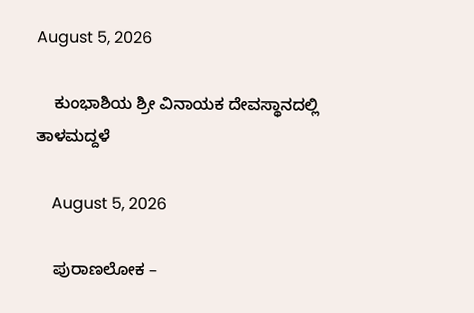August 5, 2026

    ಕುಂಭಾಶಿಯ ಶ್ರೀ ವಿನಾಯಕ ದೇವಸ್ಥಾನದಲ್ಲಿ ತಾಳಮದ್ದಳೆ

    August 5, 2026

    ಪುರಾಣಲೋಕ –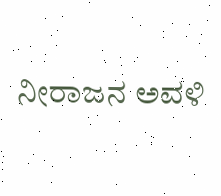ನೀರಾಜನ ಅವಳಿ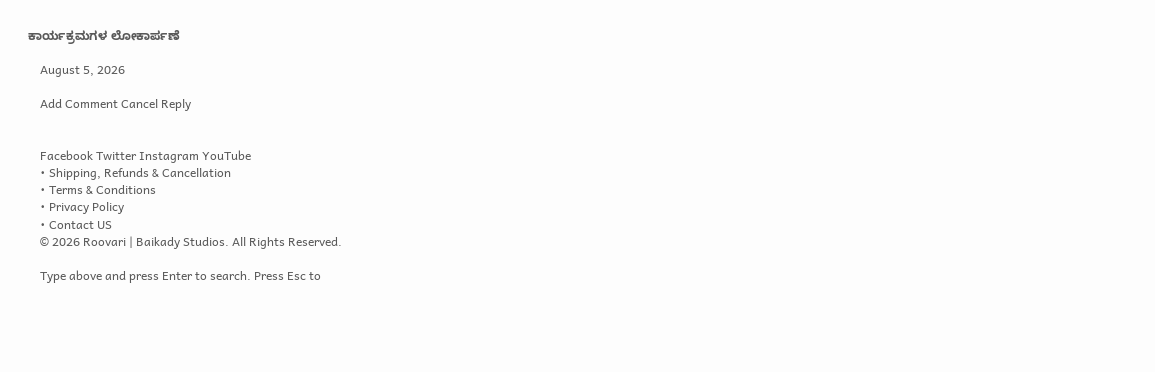ಕಾರ್ಯಕ್ರಮಗಳ ಲೋಕಾರ್ಪಣೆ

    August 5, 2026

    Add Comment Cancel Reply


    Facebook Twitter Instagram YouTube
    • Shipping, Refunds & Cancellation
    • Terms & Conditions
    • Privacy Policy
    • Contact US
    © 2026 Roovari | Baikady Studios. All Rights Reserved.

    Type above and press Enter to search. Press Esc to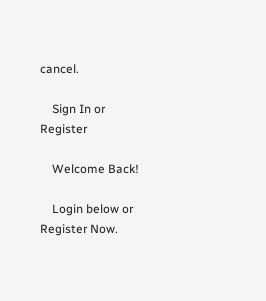cancel.

    Sign In or Register

    Welcome Back!

    Login below or Register Now.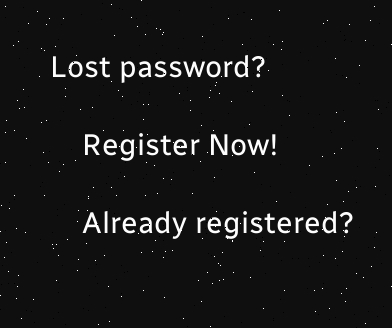Lost password?

    Register Now!

    Already registered?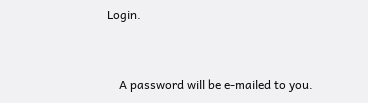Login.


    A password will be e-mailed to you.